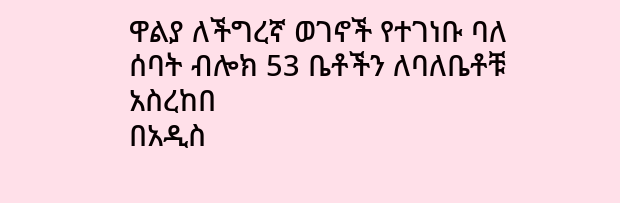ዋልያ ለችግረኛ ወገኖች የተገነቡ ባለ ሰባት ብሎክ 53 ቤቶችን ለባለቤቶቹ አስረከበ
በአዲስ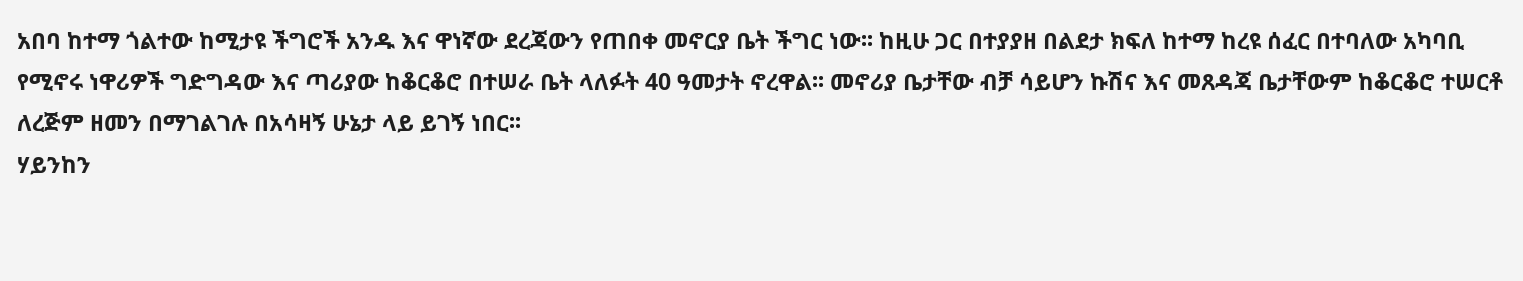አበባ ከተማ ጎልተው ከሚታዩ ችግሮች አንዱ እና ዋነኛው ደረጃውን የጠበቀ መኖርያ ቤት ችግር ነው፡፡ ከዚሁ ጋር በተያያዘ በልደታ ክፍለ ከተማ ከረዩ ሰፈር በተባለው አካባቢ የሚኖሩ ነዋሪዎች ግድግዳው እና ጣሪያው ከቆርቆሮ በተሠራ ቤት ላለፉት 40 ዓመታት ኖረዋል፡፡ መኖሪያ ቤታቸው ብቻ ሳይሆን ኩሽና እና መጸዳጃ ቤታቸውም ከቆርቆሮ ተሠርቶ ለረጅም ዘመን በማገልገሉ በአሳዛኝ ሁኔታ ላይ ይገኝ ነበር፡፡
ሃይንከን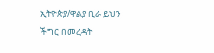ኢትዮጵያ/ዋልያ ቢራ ይህን ችግር በመረዳት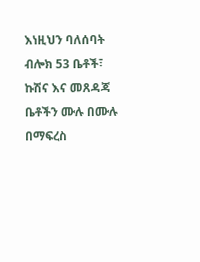እነዚህን ባለሰባት ብሎክ 53 ቤቶች፣ ኩሽና እና መጸዳጃ ቤቶችን ሙሉ በሙሉ በማፍረስ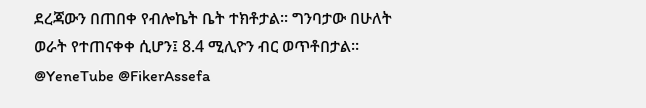ደረጃውን በጠበቀ የብሎኬት ቤት ተክቶታል፡፡ ግንባታው በሁለት ወራት የተጠናቀቀ ሲሆን፤ 8.4 ሚሊዮን ብር ወጥቶበታል።
@YeneTube @FikerAssefa